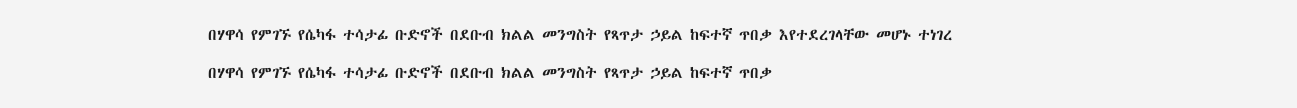በሃዋሳ የምገኙ የሴካፋ ተሳታፊ ቡድኖች በደቡብ ክልል መንግስት የጻጥታ ኃይል ከፍተኛ ጥበቃ እየተደረገላቸው መሆኑ ተነገረ

በሃዋሳ የምገኙ የሴካፋ ተሳታፊ ቡድኖች በደቡብ ክልል መንግስት የጻጥታ ኃይል ከፍተኛ ጥበቃ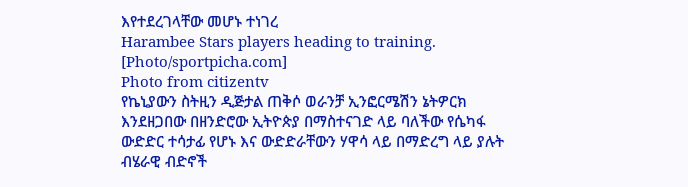እየተደረገላቸው መሆኑ ተነገረ
Harambee Stars players heading to training. [Photo/sportpicha.com]
Photo from citizentv
የኬኒያውን ስትዚን ዲጅታል ጠቅሶ ወራንቻ ኢንፎርሜሽን ኔትዎርክ እንደዘጋበው በዘንድሮው ኢትዮጵያ በማስተናገድ ላይ ባለችው የሴካፋ ውድድር ተሳታፊ የሆኑ እና ውድድራቸውን ሃዋሳ ላይ በማድረግ ላይ ያሉት ብሄራዊ ብድኖች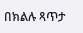በክልሉ ጻጥታ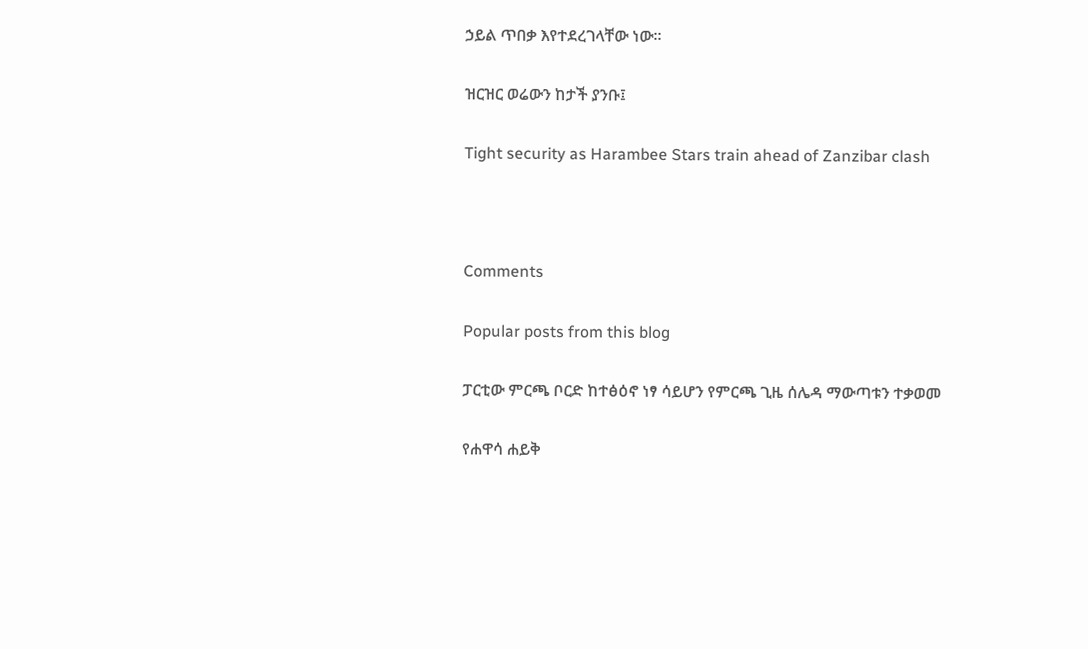ኃይል ጥበቃ እየተደረገላቸው ነው።

ዝርዝር ወሬውን ከታች ያንቡ፤

Tight security as Harambee Stars train ahead of Zanzibar clash



Comments

Popular posts from this blog

ፓርቲው ምርጫ ቦርድ ከተፅዕኖ ነፃ ሳይሆን የምርጫ ጊዜ ሰሌዳ ማውጣቱን ተቃወመ

የሐዋሳ ሐይቅ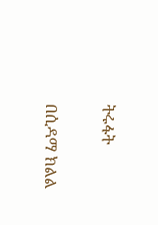ትሩፋት

በሲዳማ ክልል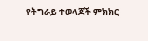የትግራይ ተወላጆች ምክክር